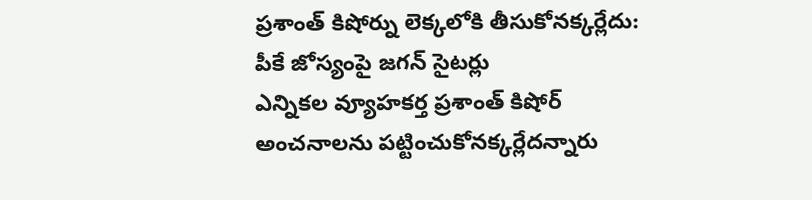ప్రశాంత్ కిషోర్ను లెక్కలోకి తీసుకోనక్కర్లేదు: పీకే జోస్యంపై జగన్ సైటర్లు
ఎన్నికల వ్యూహకర్త ప్రశాంత్ కిషోర్ అంచనాలను పట్టించుకోనక్కర్లేదన్నారు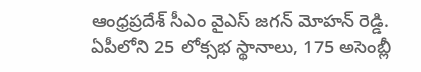ఆంధ్రప్రదేశ్ సీఎం వైఎస్ జగన్ మోహన్ రెడ్డి. ఏపీలోని 25 లోక్సభ స్థానాలు, 175 అసెంబ్లీ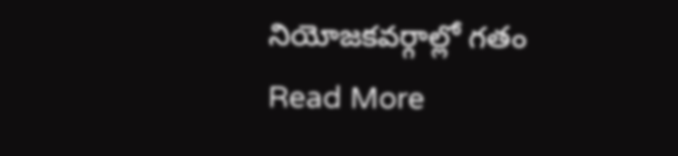నియోజకవర్గాల్లో గతం
Read More